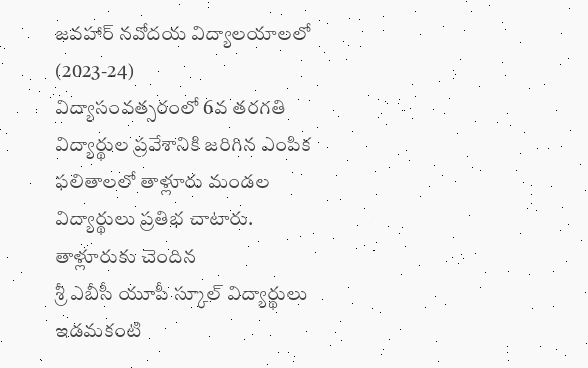జవహార్ నవోదయ విద్యాలయాలలో (2023-24)
విద్యాసంవత్సరంలో 6వ తరగతి విద్యార్థుల ప్రవేశానికి జరిగిన ఎంపిక
ఫలితాలలో తాళ్లూరు మండల విద్యార్థులు ప్రతిభ చాటారు. తాళ్లూరుకు చెందిన
శ్రీ ఎబీసీ యూపీ స్కూల్ విద్యార్థులు ఇడమకంటి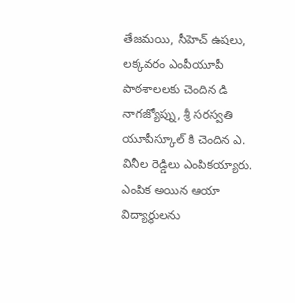తేజమయి, సీహెచ్ ఉషలు,
లక్కవరం ఎంపీయూపీ పాఠశాలలకు చెందిన డి నాగజ్యోప్ను, శ్రీ సరస్వతి యూపీస్కూల్ కి చెందిన ఎ. వినీల రెడ్డిలు ఎంపికయ్యారు. ఎంపిక అయిన ఆయా విద్యార్థులను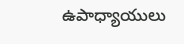ఉపాధ్యాయులు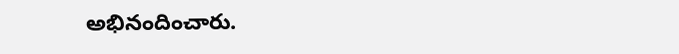అభినందించారు.